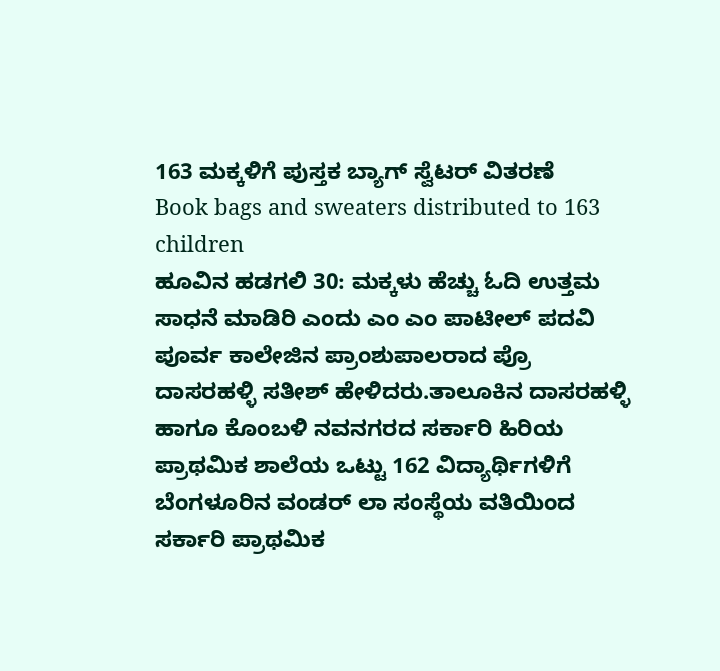163 ಮಕ್ಕಳಿಗೆ ಪುಸ್ತಕ ಬ್ಯಾಗ್ ಸ್ವೆಟರ್ ವಿತರಣೆ
Book bags and sweaters distributed to 163 children
ಹೂವಿನ ಹಡಗಲಿ 30: ಮಕ್ಕಳು ಹೆಚ್ಚು ಓದಿ ಉತ್ತಮ ಸಾಧನೆ ಮಾಡಿರಿ ಎಂದು ಎಂ ಎಂ ಪಾಟೀಲ್ ಪದವಿ ಪೂರ್ವ ಕಾಲೇಜಿನ ಪ್ರಾಂಶುಪಾಲರಾದ ಪ್ರೊ ದಾಸರಹಳ್ಳಿ ಸತೀಶ್ ಹೇಳಿದರು.ತಾಲೂಕಿನ ದಾಸರಹಳ್ಳಿ ಹಾಗೂ ಕೊಂಬಳಿ ನವನಗರದ ಸರ್ಕಾರಿ ಹಿರಿಯ ಪ್ರಾಥಮಿಕ ಶಾಲೆಯ ಒಟ್ಟು 162 ವಿದ್ಯಾರ್ಥಿಗಳಿಗೆ ಬೆಂಗಳೂರಿನ ವಂಡರ್ ಲಾ ಸಂಸ್ಥೆಯ ವತಿಯಿಂದ ಸರ್ಕಾರಿ ಪ್ರಾಥಮಿಕ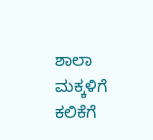ಶಾಲಾ ಮಕ್ಕಳಿಗೆ ಕಲಿಕೆಗೆ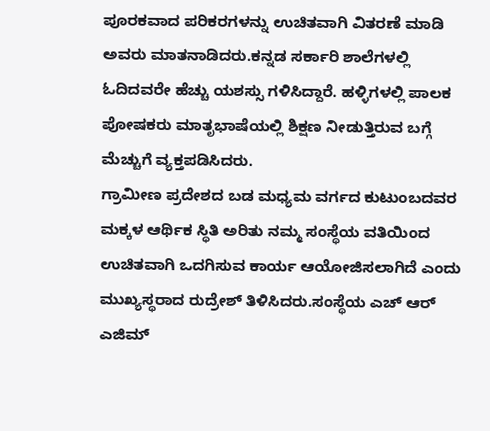ಪೂರಕವಾದ ಪರಿಕರಗಳನ್ನು ಉಚಿತವಾಗಿ ವಿತರಣೆ ಮಾಡಿ ಅವರು ಮಾತನಾಡಿದರು.ಕನ್ನಡ ಸರ್ಕಾರಿ ಶಾಲೆಗಳಲ್ಲಿ ಓದಿದವರೇ ಹೆಚ್ಚು ಯಶಸ್ಸು ಗಳಿಸಿದ್ದಾರೆ. ಹಳ್ಳಿಗಳಲ್ಲಿ ಪಾಲಕ ಪೋಷಕರು ಮಾತೃಭಾಷೆಯಲ್ಲಿ ಶಿಕ್ಷಣ ನೀಡುತ್ತಿರುವ ಬಗ್ಗೆ ಮೆಚ್ಚುಗೆ ವ್ಯಕ್ತಪಡಿಸಿದರು.
ಗ್ರಾಮೀಣ ಪ್ರದೇಶದ ಬಡ ಮಧ್ಯಮ ವರ್ಗದ ಕುಟುಂಬದವರ ಮಕ್ಕಳ ಆರ್ಥಿಕ ಸ್ಥಿತಿ ಅರಿತು ನಮ್ಮ ಸಂಸ್ಥೆಯ ವತಿಯಿಂದ ಉಚಿತವಾಗಿ ಒದಗಿಸುವ ಕಾರ್ಯ ಆಯೋಜಿಸಲಾಗಿದೆ ಎಂದು ಮುಖ್ಯಸ್ಥರಾದ ರುದ್ರೇಶ್ ತಿಳಿಸಿದರು.ಸಂಸ್ಥೆಯ ಎಚ್ ಆರ್ ಎಜಿಮ್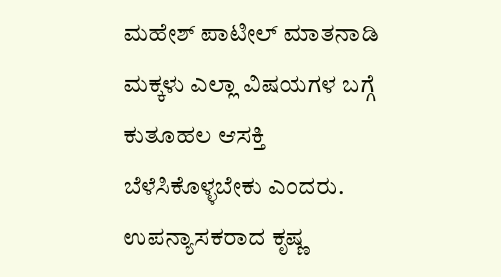ಮಹೇಶ್ ಪಾಟೀಲ್ ಮಾತನಾಡಿ ಮಕ್ಕಳು ಎಲ್ಲಾ ವಿಷಯಗಳ ಬಗ್ಗೆ ಕುತೂಹಲ ಆಸಕ್ತಿ ಬೆಳೆಸಿಕೊಳ್ಳಬೇಕು ಎಂದರು. ಉಪನ್ಯಾಸಕರಾದ ಕೃಷ್ಣ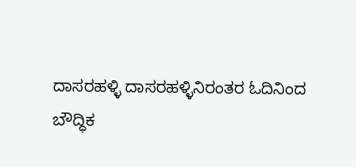ದಾಸರಹಳ್ಳಿ ದಾಸರಹಳ್ಳಿನಿರಂತರ ಓದಿನಿಂದ ಬೌದ್ಧಿಕ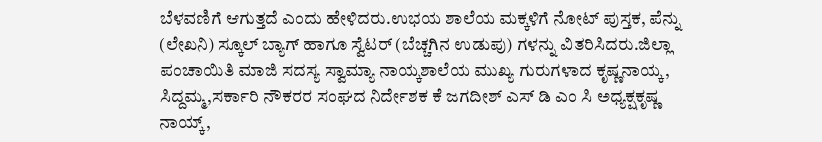ಬೆಳವಣಿಗೆ ಆಗುತ್ತದೆ ಎಂದು ಹೇಳಿದರು.ಉಭಯ ಶಾಲೆಯ ಮಕ್ಕಳಿಗೆ ನೋಟ್ ಪುಸ್ತಕ, ಪೆನ್ನು (ಲೇಖನಿ) ಸ್ಕೂಲ್ ಬ್ಯಾಗ್ ಹಾಗೂ ಸ್ವೆಟರ್ (ಬೆಚ್ಚಗಿನ ಉಡುಪು) ಗಳನ್ನು ವಿತರಿಸಿದರು.ಜಿಲ್ಲಾ ಪಂಚಾಯಿತಿ ಮಾಜಿ ಸದಸ್ಯ ಸ್ವಾಮ್ಯಾ ನಾಯ್ಕಶಾಲೆಯ ಮುಖ್ಯ ಗುರುಗಳಾದ ಕೃಷ್ಣನಾಯ್ಕ, ಸಿದ್ದಮ್ಮ,ಸರ್ಕಾರಿ ನೌಕರರ ಸಂಘದ ನಿರ್ದೇಶಕ ಕೆ ಜಗದೀಶ್ ಎಸ್ ಡಿ ಎಂ ಸಿ ಅಧ್ಯಕ್ಷಕೃಷ್ಣ ನಾಯ್ಕ್,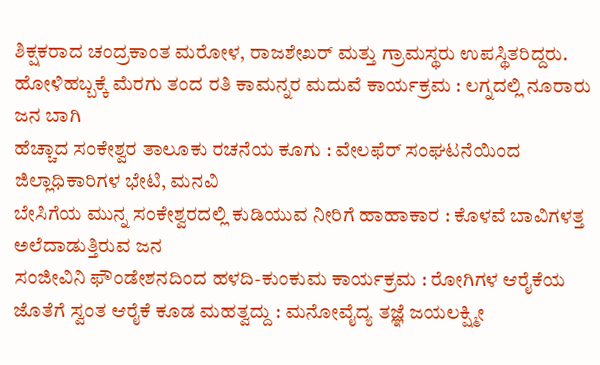ಶಿಕ್ಷಕರಾದ ಚಂದ್ರಕಾಂತ ಮರೋಳ, ರಾಜಶೇಖರ್ ಮತ್ತು ಗ್ರಾಮಸ್ಥರು ಉಪಸ್ಥಿತರಿದ್ದರು.
ಹೋಳಿಹಬ್ಬಕ್ಕೆ ಮೆರಗು ತಂದ ರತಿ ಕಾಮನ್ನರ ಮದುವೆ ಕಾರ್ಯಕ್ರಮ : ಲಗ್ನದಲ್ಲಿ ನೂರಾರು ಜನ ಬಾಗಿ
ಹೆಚ್ಚಾದ ಸಂಕೇಶ್ವರ ತಾಲೂಕು ರಚನೆಯ ಕೂಗು : ವೇಲಫೆರ್ ಸಂಘಟನೆಯಿಂದ ಜಿಲ್ಲಾಧಿಕಾರಿಗಳ ಭೇಟಿ, ಮನವಿ
ಬೇಸಿಗೆಯ ಮುನ್ನ ಸಂಕೇಶ್ವರದಲ್ಲಿ ಕುಡಿಯುವ ನೀರಿಗೆ ಹಾಹಾಕಾರ : ಕೊಳವೆ ಬಾವಿಗಳತ್ತ ಅಲೆದಾಡುತ್ತಿರುವ ಜನ
ಸಂಜೀವಿನಿ ಫೌಂಡೇಶನದಿಂದ ಹಳದಿ-ಕುಂಕುಮ ಕಾರ್ಯಕ್ರಮ : ರೋಗಿಗಳ ಆರೈಕೆಯ ಜೊತೆಗೆ ಸ್ವಂತ ಆರೈಕೆ ಕೂಡ ಮಹತ್ವದ್ದು : ಮನೋವೈದ್ಯ ತಜ್ಞೆ ಜಯಲಕ್ಷ್ಮೀ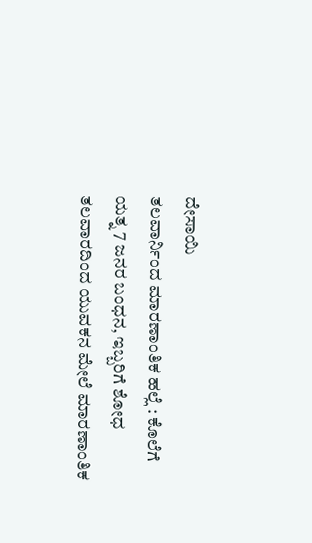ದೇಸಾಯಿ
ತಲವಾರ್ನಿಂದ ಮಾರಣಾಂತಿಕ ಹಲ್ಲೆ : ಕೊಲೆಗೆ ಯತ್ನ 7 ಜನರ ಬಂಧನ, ಇಬ್ಬರಿಗೆ ಶೋಧ
ತಲವಾರದಿಂದ ಯುವಕನ ಮೇಲೆ ಮಾರಣಾಂತಿಕ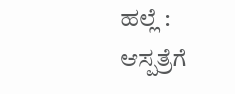ಹಲ್ಲೆ : ಆಸ್ಪತ್ರೆಗೆ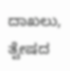ದಾಖಲು, ತ್ವೇಷದ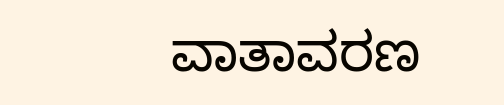ವಾತಾವರಣ